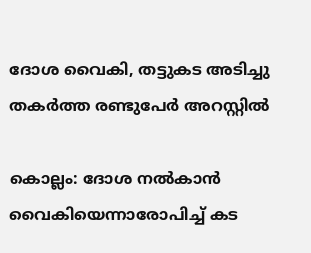ദോശ വൈകി, തട്ടുകട അടിച്ചു തകർത്ത രണ്ടുപേർ അറസ്റ്റിൽ

കൊല്ലം: ദോശ നൽകാൻ വൈകിയെന്നാരോപിച്ച് കട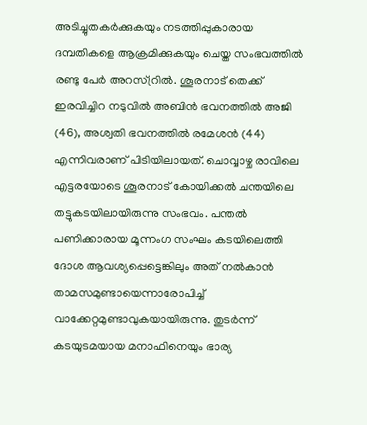അടിച്ചുതകർക്കുകയും നടത്തിപ്പുകാരായ ദമ്പതികളെ ആക്രമിക്കുകയും ചെയ്ത സംഭവത്തിൽ രണ്ടു പേർ അറസ്റ്രിൽ. ശൂരനാട് തെക്ക് ഇരവിച്ചിറ നടുവിൽ അബിൻ ഭവനത്തിൽ അജി (46), അശ്വതി ഭവനത്തിൽ രമേശൻ (44) എന്നിവരാണ് പിടിയിലായത്. ചൊവ്വാഴ്ച രാവിലെ എട്ടരയോടെ ശൂരനാട് കോയിക്കൽ ചന്തയിലെ തട്ടുകടയിലായിരുന്നു സംഭവം. പന്തൽ പണിക്കാരായ മൂന്നംഗ സംഘം കടയിലെത്തി ദോശ ആവശ്യപ്പെട്ടെങ്കിലും അത് നൽകാൻ താമസമുണ്ടായെന്നാരോപിച്ച് വാക്കേറ്റമുണ്ടാവുകയായിരുന്നു. തുടർന്ന് കടയുടമയായ മനാഫിനെയും ഭാര്യ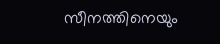സീനത്തിനെയും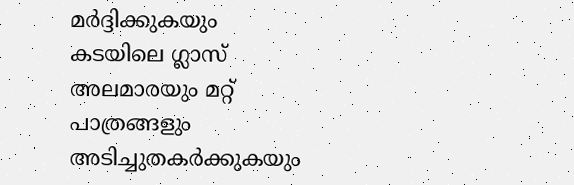മർദ്ദിക്കുകയും കടയിലെ ഗ്ലാസ് അലമാരയും മറ്റ് പാത്രങ്ങളും അടിച്ചുതകർക്കുകയും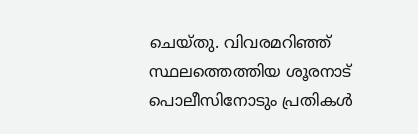ചെയ്തു. വിവരമറിഞ്ഞ് സ്ഥലത്തെത്തിയ ശൂരനാട് പൊലീസിനോടും പ്രതികൾ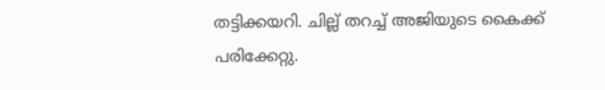തട്ടിക്കയറി. ചില്ല് തറച്ച് അജിയുടെ കൈക്ക് പരിക്കേറ്റു.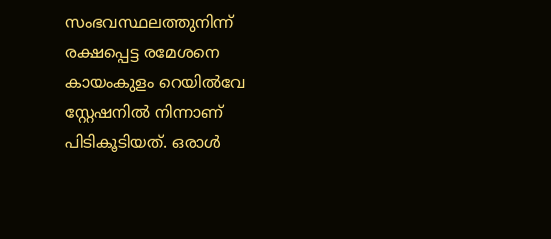സംഭവസ്ഥലത്തുനിന്ന് രക്ഷപ്പെട്ട രമേശനെ കായംകുളം റെയിൽവേ സ്റ്റേഷനിൽ നിന്നാണ് പിടികൂടിയത്. ഒരാൾ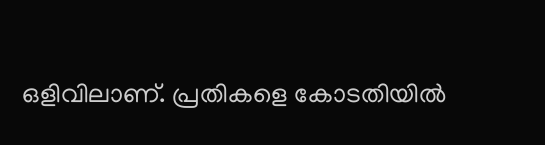ഒളിവിലാണ്. പ്രതികളെ കോടതിയിൽ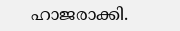ഹാജരാക്കി.